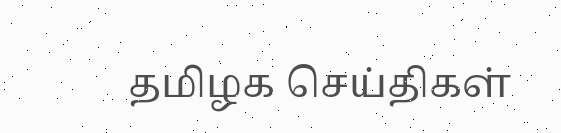தமிழக செய்திகள்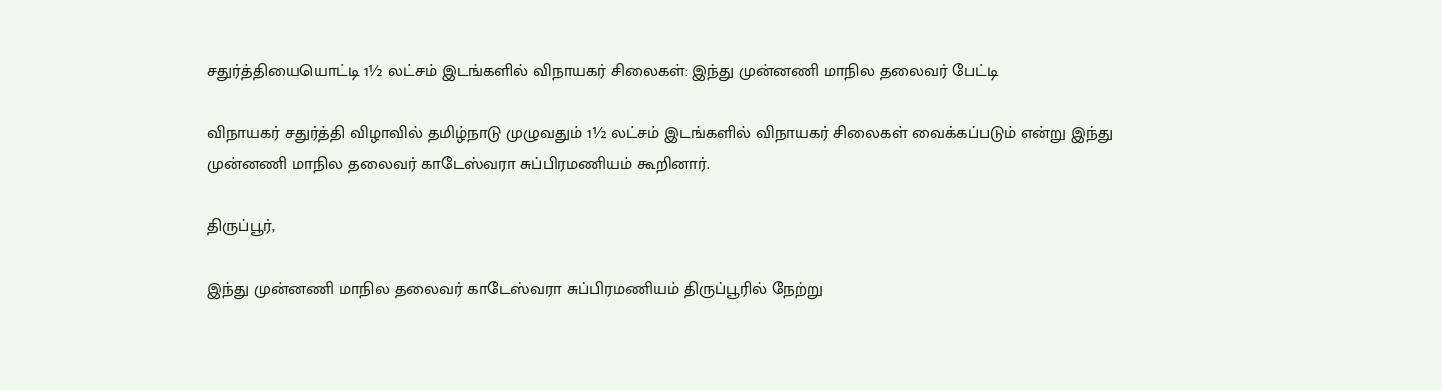சதுர்த்தியையொட்டி 1½ லட்சம் இடங்களில் விநாயகர் சிலைகள்: இந்து முன்னணி மாநில தலைவர் பேட்டி

விநாயகர் சதுர்த்தி விழாவில் தமிழ்நாடு முழுவதும் 1½ லட்சம் இடங்களில் விநாயகர் சிலைகள் வைக்கப்படும் என்று இந்து முன்னணி மாநில தலைவர் காடேஸ்வரா சுப்பிரமணியம் கூறினார்.

திருப்பூர்,

இந்து முன்னணி மாநில தலைவர் காடேஸ்வரா சுப்பிரமணியம் திருப்பூரில் நேற்று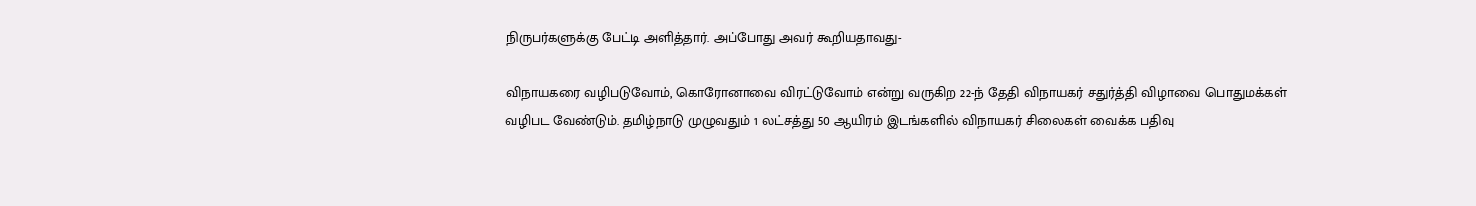நிருபர்களுக்கு பேட்டி அளித்தார். அப்போது அவர் கூறியதாவது-

விநாயகரை வழிபடுவோம், கொரோனாவை விரட்டுவோம் என்று வருகிற 22-ந் தேதி விநாயகர் சதுர்த்தி விழாவை பொதுமக்கள் வழிபட வேண்டும். தமிழ்நாடு முழுவதும் 1 லட்சத்து 50 ஆயிரம் இடங்களில் விநாயகர் சிலைகள் வைக்க பதிவு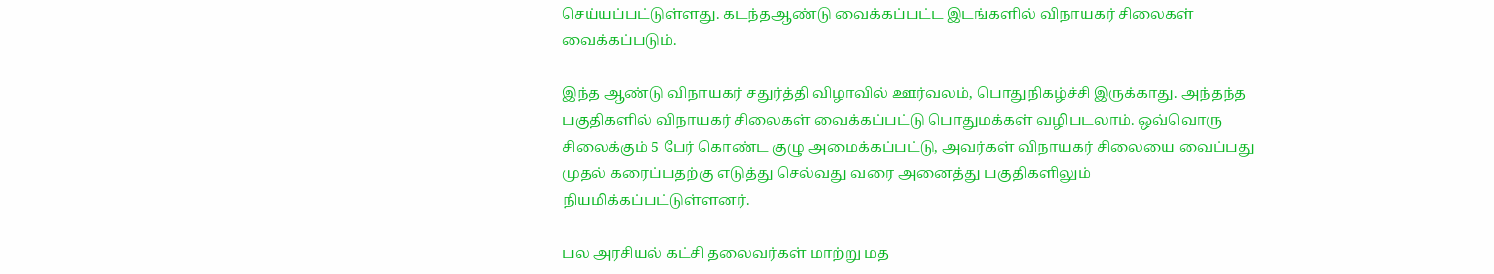செய்யப்பட்டுள்ளது. கடந்தஆண்டு வைக்கப்பட்ட இடங்களில் விநாயகர் சிலைகள் வைக்கப்படும்.

இந்த ஆண்டு விநாயகர் சதுர்த்தி விழாவில் ஊர்வலம், பொதுநிகழ்ச்சி இருக்காது. அந்தந்த பகுதிகளில் விநாயகர் சிலைகள் வைக்கப்பட்டு பொதுமக்கள் வழிபடலாம். ஒவ்வொரு சிலைக்கும் 5 பேர் கொண்ட குழு அமைக்கப்பட்டு, அவர்கள் விநாயகர் சிலையை வைப்பது முதல் கரைப்பதற்கு எடுத்து செல்வது வரை அனைத்து பகுதிகளிலும் நியமிக்கப்பட்டுள்ளனர்.

பல அரசியல் கட்சி தலைவர்கள் மாற்று மத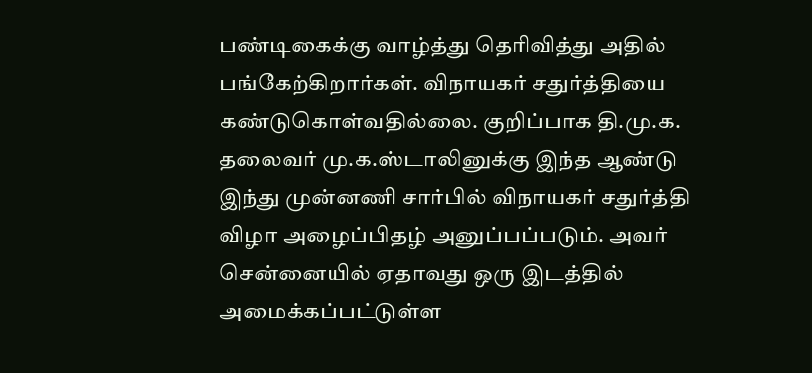பண்டிகைக்கு வாழ்த்து தெரிவித்து அதில் பங்கேற்கிறார்கள். விநாயகர் சதுர்த்தியை கண்டுகொள்வதில்லை. குறிப்பாக தி.மு.க. தலைவர் மு.க.ஸ்டாலினுக்கு இந்த ஆண்டு இந்து முன்னணி சார்பில் விநாயகர் சதுர்த்தி விழா அழைப்பிதழ் அனுப்பப்படும். அவர் சென்னையில் ஏதாவது ஒரு இடத்தில் அமைக்கப்பட்டுள்ள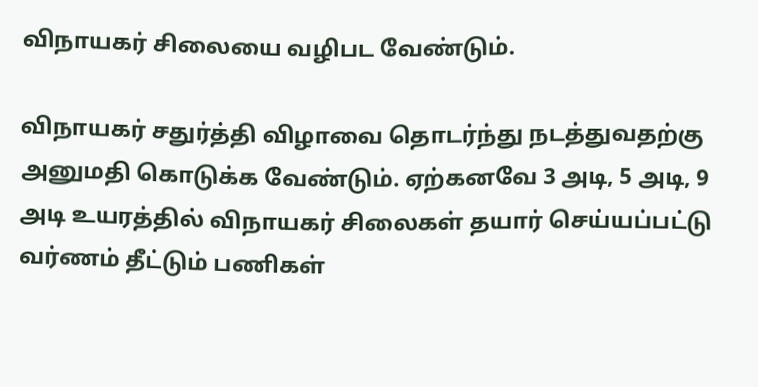விநாயகர் சிலையை வழிபட வேண்டும்.

விநாயகர் சதுர்த்தி விழாவை தொடர்ந்து நடத்துவதற்கு அனுமதி கொடுக்க வேண்டும். ஏற்கனவே 3 அடி, 5 அடி, 9 அடி உயரத்தில் விநாயகர் சிலைகள் தயார் செய்யப்பட்டு வர்ணம் தீட்டும் பணிகள்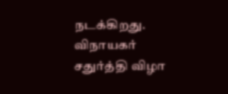நடக்கிறது. விநாயகர் சதுர்த்தி விழா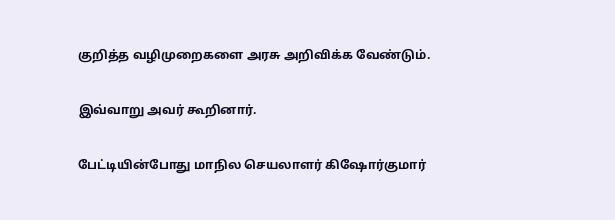குறித்த வழிமுறைகளை அரசு அறிவிக்க வேண்டும்.

இவ்வாறு அவர் கூறினார்.

பேட்டியின்போது மாநில செயலாளர் கிஷோர்குமார்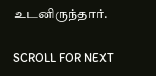உடனிருந்தார்.

SCROLL FOR NEXT